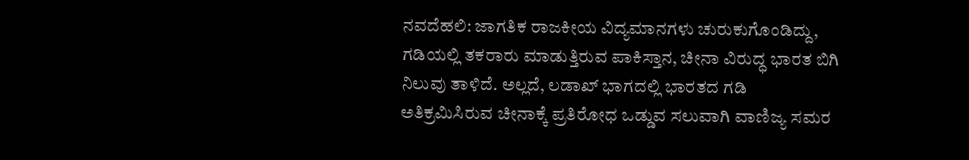ನವದೆಹಲಿ: ಜಾಗತಿಕ ರಾಜಕೀಯ ವಿದ್ಯಮಾನಗಳು ಚುರುಕುಗೊಂಡಿದ್ದು, ಗಡಿಯಲ್ಲಿ ತಕರಾರು ಮಾಡುತ್ತಿರುವ ಪಾಕಿಸ್ತಾನ, ಚೀನಾ ವಿರುದ್ಧ ಭಾರತ ಬಿಗಿ ನಿಲುವು ತಾಳಿದೆ. ಅಲ್ಲದೆ, ಲಡಾಖ್ ಭಾಗದಲ್ಲಿ ಭಾರತದ ಗಡಿ ಅತಿಕ್ರಮಿಸಿರುವ ಚೀನಾಕ್ಕೆ ಪ್ರತಿರೋಧ ಒಡ್ಡುವ ಸಲುವಾಗಿ ವಾಣಿಜ್ಯ ಸಮರ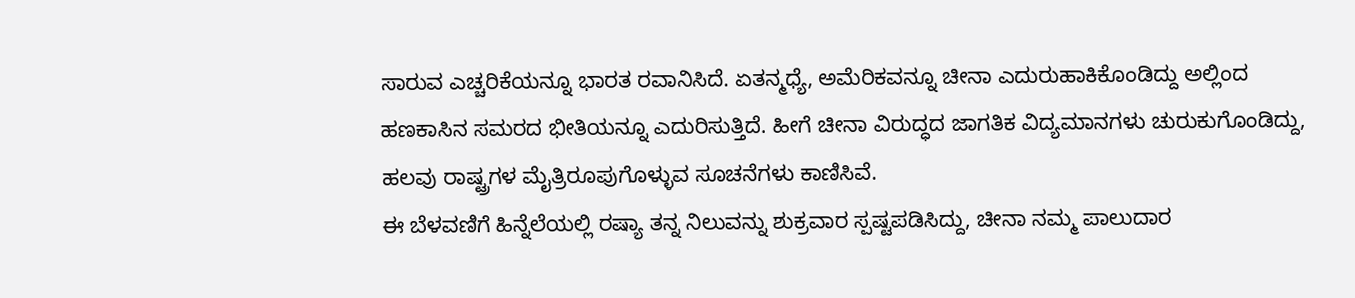ಸಾರುವ ಎಚ್ಚರಿಕೆಯನ್ನೂ ಭಾರತ ರವಾನಿಸಿದೆ. ಏತನ್ಮಧ್ಯೆ, ಅಮೆರಿಕವನ್ನೂ ಚೀನಾ ಎದುರುಹಾಕಿಕೊಂಡಿದ್ದು ಅಲ್ಲಿಂದ ಹಣಕಾಸಿನ ಸಮರದ ಭೀತಿಯನ್ನೂ ಎದುರಿಸುತ್ತಿದೆ. ಹೀಗೆ ಚೀನಾ ವಿರುದ್ಧದ ಜಾಗತಿಕ ವಿದ್ಯಮಾನಗಳು ಚುರುಕುಗೊಂಡಿದ್ದು, ಹಲವು ರಾಷ್ಟ್ರಗಳ ಮೈತ್ರಿರೂಪುಗೊಳ್ಳುವ ಸೂಚನೆಗಳು ಕಾಣಿಸಿವೆ.
ಈ ಬೆಳವಣಿಗೆ ಹಿನ್ನೆಲೆಯಲ್ಲಿ ರಷ್ಯಾ ತನ್ನ ನಿಲುವನ್ನು ಶುಕ್ರವಾರ ಸ್ಪಷ್ಟಪಡಿಸಿದ್ದು, ಚೀನಾ ನಮ್ಮ ಪಾಲುದಾರ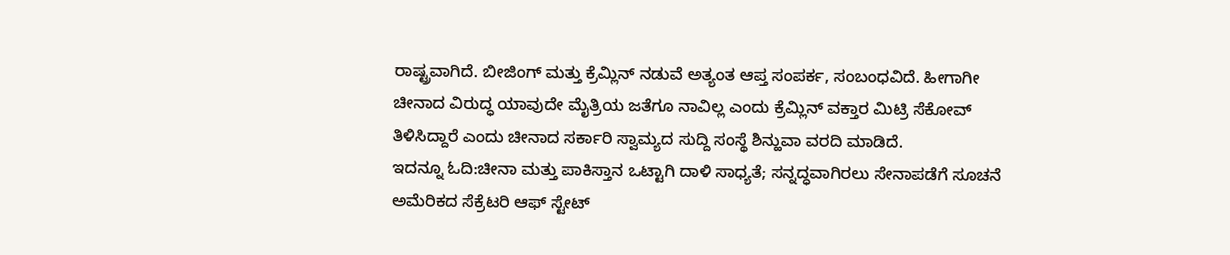ರಾಷ್ಟ್ರವಾಗಿದೆ. ಬೀಜಿಂಗ್ ಮತ್ತು ಕ್ರೆಮ್ಲಿನ್ ನಡುವೆ ಅತ್ಯಂತ ಆಪ್ತ ಸಂಪರ್ಕ, ಸಂಬಂಧವಿದೆ. ಹೀಗಾಗೀ ಚೀನಾದ ವಿರುದ್ಧ ಯಾವುದೇ ಮೈತ್ರಿಯ ಜತೆಗೂ ನಾವಿಲ್ಲ ಎಂದು ಕ್ರೆಮ್ಲಿನ್ ವಕ್ತಾರ ಮಿಟ್ರಿ ಸೆಕೋವ್ ತಿಳಿಸಿದ್ದಾರೆ ಎಂದು ಚೀನಾದ ಸರ್ಕಾರಿ ಸ್ವಾಮ್ಯದ ಸುದ್ದಿ ಸಂಸ್ಥೆ ಶಿನ್ಹುವಾ ವರದಿ ಮಾಡಿದೆ.
ಇದನ್ನೂ ಓದಿ:ಚೀನಾ ಮತ್ತು ಪಾಕಿಸ್ತಾನ ಒಟ್ಟಾಗಿ ದಾಳಿ ಸಾಧ್ಯತೆ; ಸನ್ನದ್ಧವಾಗಿರಲು ಸೇನಾಪಡೆಗೆ ಸೂಚನೆ
ಅಮೆರಿಕದ ಸೆಕ್ರೆಟರಿ ಆಫ್ ಸ್ಟೇಟ್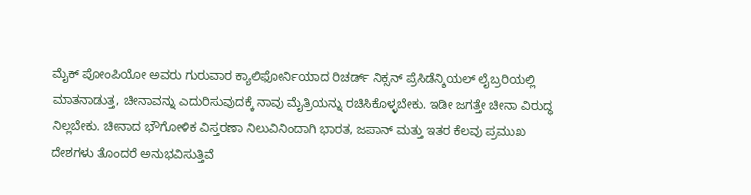ಮೈಕ್ ಪೋಂಪಿಯೋ ಅವರು ಗುರುವಾರ ಕ್ಯಾಲಿಫೋರ್ನಿಯಾದ ರಿಚರ್ಡ್ ನಿಕ್ಸನ್ ಪ್ರೆಸಿಡೆನ್ಶಿಯಲ್ ಲೈಬ್ರರಿಯಲ್ಲಿ ಮಾತನಾಡುತ್ತ, ಚೀನಾವನ್ನು ಎದುರಿಸುವುದಕ್ಕೆ ನಾವು ಮೈತ್ರಿಯನ್ನು ರಚಿಸಿಕೊಳ್ಳಬೇಕು. ಇಡೀ ಜಗತ್ತೇ ಚೀನಾ ವಿರುದ್ಧ ನಿಲ್ಲಬೇಕು. ಚೀನಾದ ಭೌಗೋಳಿಕ ವಿಸ್ತರಣಾ ನಿಲುವಿನಿಂದಾಗಿ ಭಾರತ, ಜಪಾನ್ ಮತ್ತು ಇತರ ಕೆಲವು ಪ್ರಮುಖ ದೇಶಗಳು ತೊಂದರೆ ಅನುಭವಿಸುತ್ತಿವೆ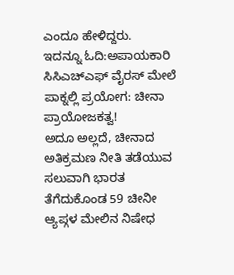ಎಂದೂ ಹೇಳಿದ್ದರು.
ಇದನ್ನೂ ಓದಿ:ಅಪಾಯಕಾರಿ ಸಿಸಿಎಚ್ಎಫ್ ವೈರಸ್ ಮೇಲೆ ಪಾಕ್ನಲ್ಲಿ ಪ್ರಯೋಗ: ಚೀನಾ ಪ್ರಾಯೋಜಕತ್ವ!
ಅದೂ ಅಲ್ಲದೆ, ಚೀನಾದ ಅತಿಕ್ರಮಣ ನೀತಿ ತಡೆಯುವ ಸಲುವಾಗಿ ಭಾರತ ತೆಗೆದುಕೊಂಡ 59 ಚೀನೀ ಆ್ಯಪ್ಗಳ ಮೇಲಿನ ನಿಷೇಧ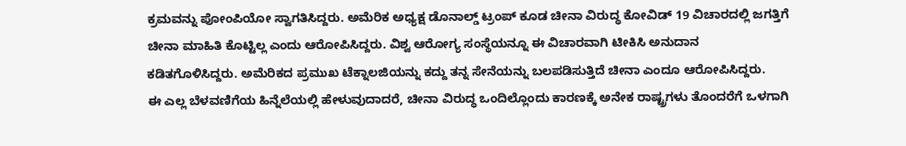ಕ್ರಮವನ್ನು ಪೋಂಪಿಯೋ ಸ್ವಾಗತಿಸಿದ್ದರು. ಅಮೆರಿಕ ಅಧ್ಯಕ್ಷ ಡೊನಾಲ್ಡ್ ಟ್ರಂಪ್ ಕೂಡ ಚೀನಾ ವಿರುದ್ಧ ಕೋವಿಡ್ 19 ವಿಚಾರದಲ್ಲಿ ಜಗತ್ತಿಗೆ ಚೀನಾ ಮಾಹಿತಿ ಕೊಟ್ಟಿಲ್ಲ ಎಂದು ಆರೋಪಿಸಿದ್ದರು. ವಿಶ್ವ ಆರೋಗ್ಯ ಸಂಸ್ಥೆಯನ್ನೂ ಈ ವಿಚಾರವಾಗಿ ಟೀಕಿಸಿ ಅನುದಾನ ಕಡಿತಗೊಳಿಸಿದ್ದರು. ಅಮೆರಿಕದ ಪ್ರಮುಖ ಟೆಕ್ನಾಲಜಿಯನ್ನು ಕದ್ದು ತನ್ನ ಸೇನೆಯನ್ನು ಬಲಪಡಿಸುತ್ತಿದೆ ಚೀನಾ ಎಂದೂ ಆರೋಪಿಸಿದ್ದರು.
ಈ ಎಲ್ಲ ಬೆಳವಣಿಗೆಯ ಹಿನ್ನೆಲೆಯಲ್ಲಿ ಹೇಳುವುದಾದರೆ, ಚೀನಾ ವಿರುದ್ಧ ಒಂದಿಲ್ಲೊಂದು ಕಾರಣಕ್ಕೆ ಅನೇಕ ರಾಷ್ಟ್ರಗಳು ತೊಂದರೆಗೆ ಒಳಗಾಗಿ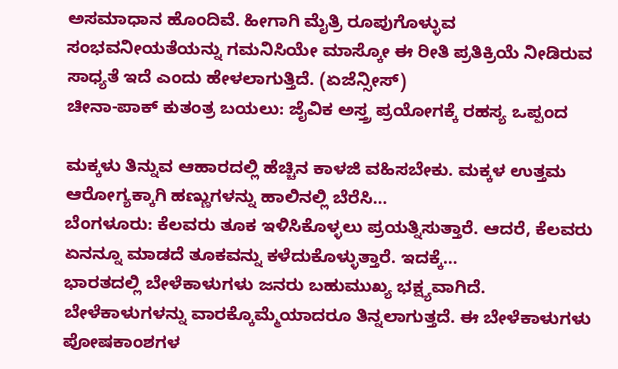ಅಸಮಾಧಾನ ಹೊಂದಿವೆ. ಹೀಗಾಗಿ ಮೈತ್ರಿ ರೂಪುಗೊಳ್ಳುವ ಸಂಭವನೀಯತೆಯನ್ನು ಗಮನಿಸಿಯೇ ಮಾಸ್ಕೋ ಈ ರೀತಿ ಪ್ರತಿಕ್ರಿಯೆ ನೀಡಿರುವ ಸಾಧ್ಯತೆ ಇದೆ ಎಂದು ಹೇಳಲಾಗುತ್ತಿದೆ. (ಏಜೆನ್ಸೀಸ್)
ಚೀನಾ-ಪಾಕ್ ಕುತಂತ್ರ ಬಯಲು: ಜೈವಿಕ ಅಸ್ತ್ರ ಪ್ರಯೋಗಕ್ಕೆ ರಹಸ್ಯ ಒಪ್ಪಂದ

ಮಕ್ಕಳು ತಿನ್ನುವ ಆಹಾರದಲ್ಲಿ ಹೆಚ್ಚಿನ ಕಾಳಜಿ ವಹಿಸಬೇಕು. ಮಕ್ಕಳ ಉತ್ತಮ ಆರೋಗ್ಯಕ್ಕಾಗಿ ಹಣ್ಣುಗಳನ್ನು ಹಾಲಿನಲ್ಲಿ ಬೆರೆಸಿ…
ಬೆಂಗಳೂರು: ಕೆಲವರು ತೂಕ ಇಳಿಸಿಕೊಳ್ಳಲು ಪ್ರಯತ್ನಿಸುತ್ತಾರೆ. ಆದರೆ, ಕೆಲವರು ಏನನ್ನೂ ಮಾಡದೆ ತೂಕವನ್ನು ಕಳೆದುಕೊಳ್ಳುತ್ತಾರೆ. ಇದಕ್ಕೆ…
ಭಾರತದಲ್ಲಿ ಬೇಳೆಕಾಳುಗಳು ಜನರು ಬಹುಮುಖ್ಯ ಭಕ್ಷ್ಯವಾಗಿದೆ. ಬೇಳೆಕಾಳುಗಳನ್ನು ವಾರಕ್ಕೊಮ್ಮೆಯಾದರೂ ತಿನ್ನಲಾಗುತ್ತದೆ. ಈ ಬೇಳೆಕಾಳುಗಳು ಪೋಷಕಾಂಶಗಳ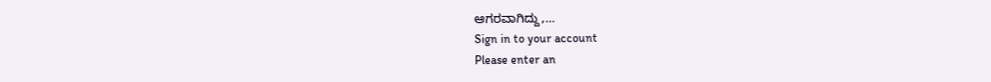ಆಗರವಾಗಿದ್ದು,…
Sign in to your account
Please enter an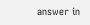answer in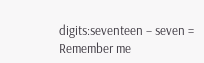digits:seventeen − seven =
Remember me